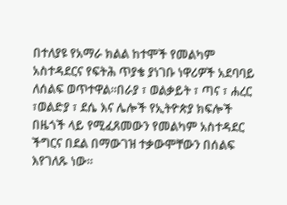በተለያዩ የአማራ ክልል ከተሞች የመልካም አስተዳደርና የፍትሕ ጥያቄ ያነገቡ ነዋሪዎች አደባባይ ለሰልፍ ወጥተዋል።በራያ ፣ ወልቃይት ፣ ጣና ፣ ሐረር ፣ወልድያ ፣ ደሴ እና ሌሎች የኢትዮጵያ ክፍሎች በዜጎች ላይ የሚፈጸመውን የመልካም አስተዳደር ችግርና በደል በማውገዝ ተቃውሞቸውን በሰልፍ እየገለጹ ነው።